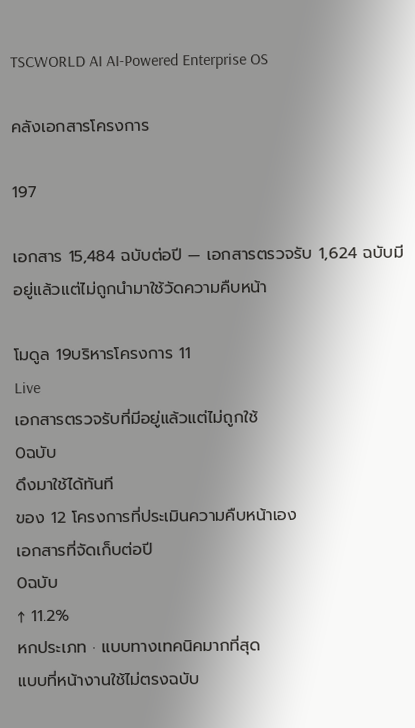TSCWORLD AI AI-Powered Enterprise OS

คลังเอกสารโครงการ

197

เอกสาร 15,484 ฉบับต่อปี — เอกสารตรวจรับ 1,624 ฉบับมีอยู่แล้วแต่ไม่ถูกนำมาใช้วัดความคืบหน้า

โมดูล 19บริหารโครงการ 11
Live
เอกสารตรวจรับที่มีอยู่แล้วแต่ไม่ถูกใช้
0ฉบับ
ดึงมาใช้ได้ทันที
ของ 12 โครงการที่ประเมินความคืบหน้าเอง
เอกสารที่จัดเก็บต่อปี
0ฉบับ
↑ 11.2%
หกประเภท · แบบทางเทคนิคมากที่สุด
แบบที่หน้างานใช้ไม่ตรงฉบับ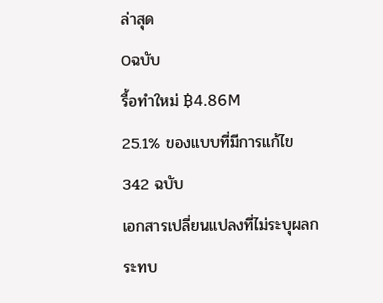ล่าสุด
0ฉบับ
รื้อทำใหม่ ฿4.86M
25.1% ของแบบที่มีการแก้ไข 342 ฉบับ
เอกสารเปลี่ยนแปลงที่ไม่ระบุผลกระทบ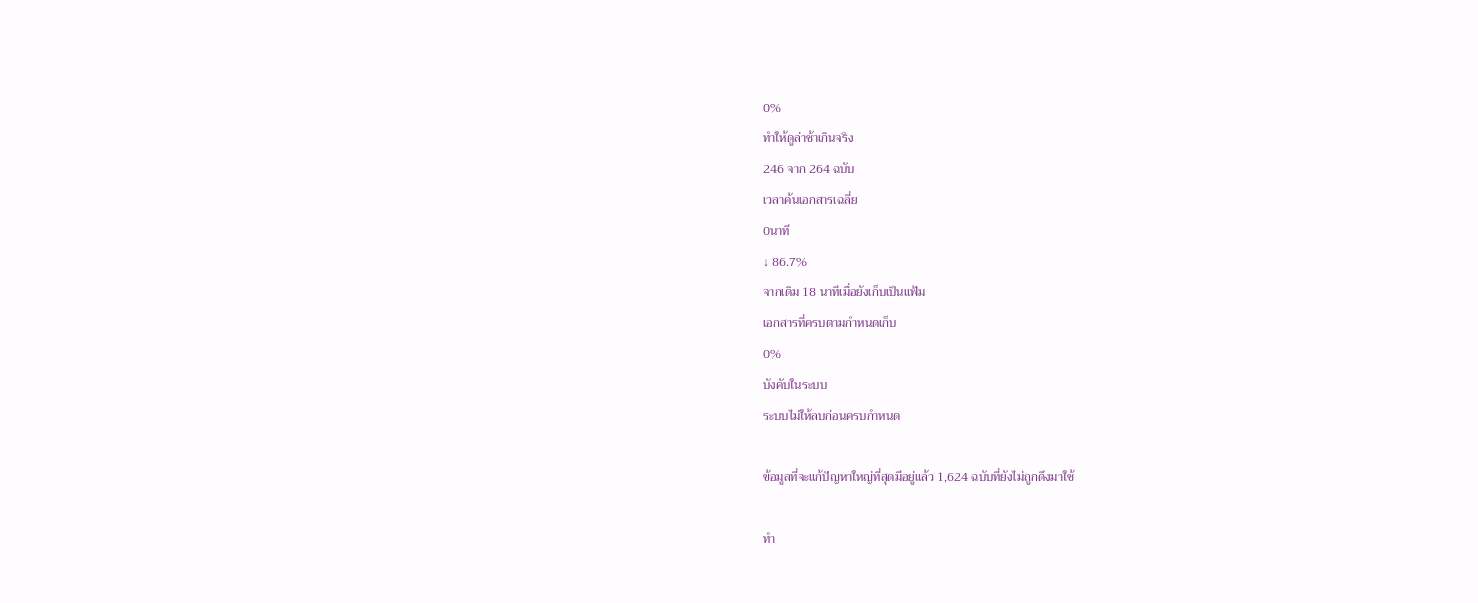0%
ทำให้ดูล่าช้าเกินจริง
246 จาก 264 ฉบับ
เวลาค้นเอกสารเฉลี่ย
0นาที
↓ 86.7%
จากเดิม 18 นาทีเมื่อยังเก็บเป็นแฟ้ม
เอกสารที่ครบตามกำหนดเก็บ
0%
บังคับในระบบ
ระบบไม่ให้ลบก่อนครบกำหนด

ข้อมูลที่จะแก้ปัญหาใหญ่ที่สุดมีอยู่แล้ว 1,624 ฉบับที่ยังไม่ถูกดึงมาใช้

ทำ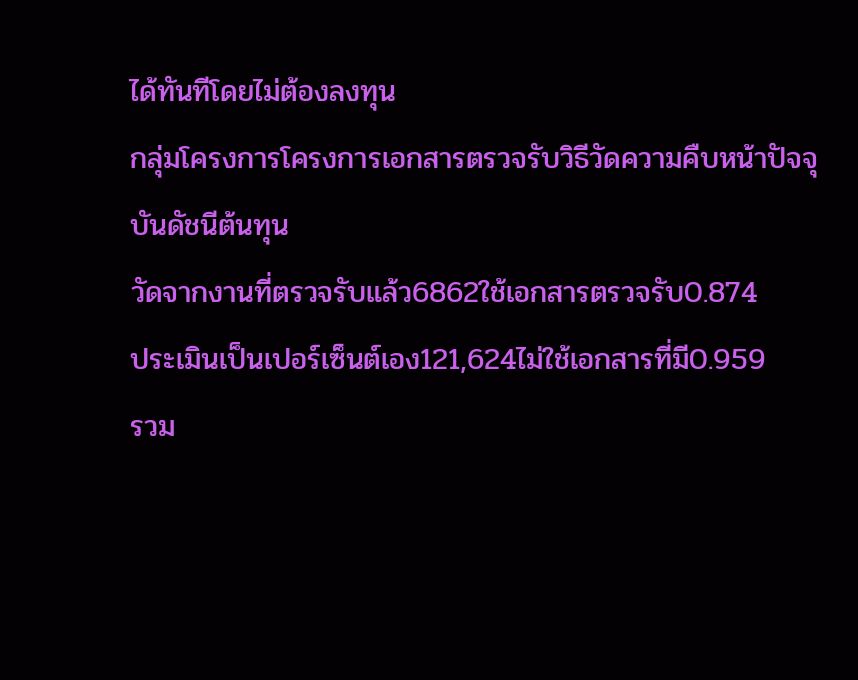ได้ทันทีโดยไม่ต้องลงทุน
กลุ่มโครงการโครงการเอกสารตรวจรับวิธีวัดความคืบหน้าปัจจุบันดัชนีต้นทุน
วัดจากงานที่ตรวจรับแล้ว6862ใช้เอกสารตรวจรับ0.874
ประเมินเป็นเปอร์เซ็นต์เอง121,624ไม่ใช้เอกสารที่มี0.959
รวม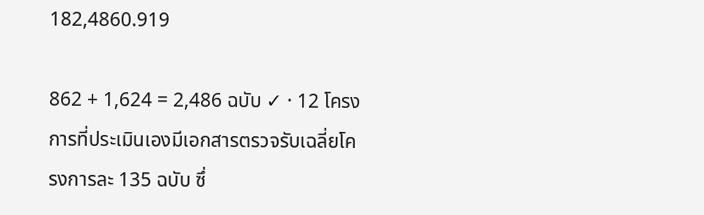182,4860.919

862 + 1,624 = 2,486 ฉบับ ✓ · 12 โครงการที่ประเมินเองมีเอกสารตรวจรับเฉลี่ยโครงการละ 135 ฉบับ ซึ่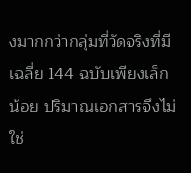งมากกว่ากลุ่มที่วัดจริงที่มีเฉลี่ย 144 ฉบับเพียงเล็กน้อย ปริมาณเอกสารจึงไม่ใช่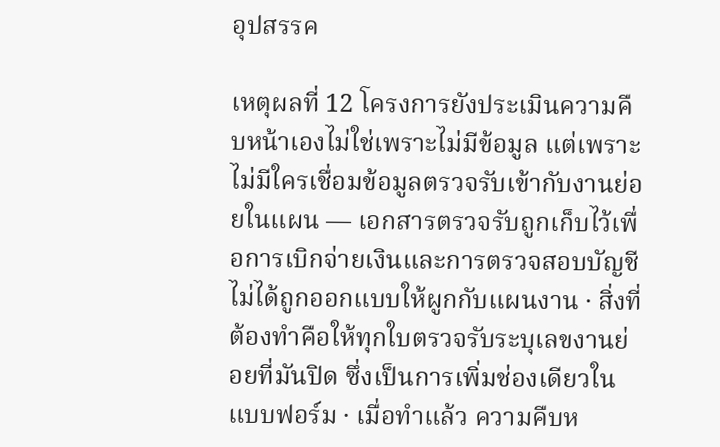อุปสรรค

เหตุผลที่ 12 โครงการยังประเมินความคืบหน้าเองไม่ใช่เพราะไม่มีข้อมูล แต่เพราะไม่มีใครเชื่อมข้อมูลตรวจรับเข้ากับงานย่อยในแผน — เอกสารตรวจรับถูกเก็บไว้เพื่อการเบิกจ่ายเงินและการตรวจสอบบัญชี ไม่ได้ถูกออกแบบให้ผูกกับแผนงาน · สิ่งที่ต้องทำคือให้ทุกใบตรวจรับระบุเลขงานย่อยที่มันปิด ซึ่งเป็นการเพิ่มช่องเดียวในแบบฟอร์ม · เมื่อทำแล้ว ความคืบห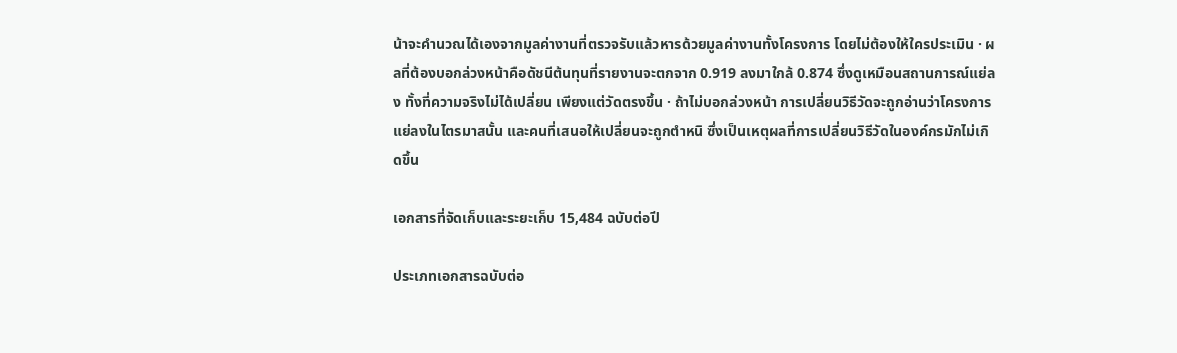น้าจะคำนวณได้เองจากมูลค่างานที่ตรวจรับแล้วหารด้วยมูลค่างานทั้งโครงการ โดยไม่ต้องให้ใครประเมิน · ผลที่ต้องบอกล่วงหน้าคือดัชนีต้นทุนที่รายงานจะตกจาก 0.919 ลงมาใกล้ 0.874 ซึ่งดูเหมือนสถานการณ์แย่ลง ทั้งที่ความจริงไม่ได้เปลี่ยน เพียงแต่วัดตรงขึ้น · ถ้าไม่บอกล่วงหน้า การเปลี่ยนวิธีวัดจะถูกอ่านว่าโครงการแย่ลงในไตรมาสนั้น และคนที่เสนอให้เปลี่ยนจะถูกตำหนิ ซึ่งเป็นเหตุผลที่การเปลี่ยนวิธีวัดในองค์กรมักไม่เกิดขึ้น

เอกสารที่จัดเก็บและระยะเก็บ 15,484 ฉบับต่อปี

ประเภทเอกสารฉบับต่อ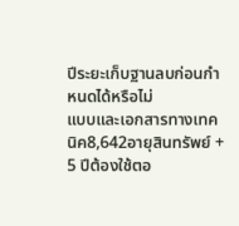ปีระยะเก็บฐานลบก่อนกำหนดได้หรือไม่
แบบและเอกสารทางเทคนิค8,642อายุสินทรัพย์ + 5 ปีต้องใช้ตอ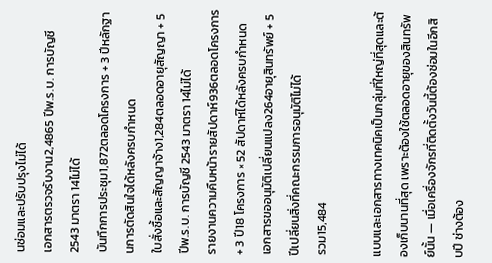นซ่อมและปรับปรุงไม่ได้
เอกสารตรวจรับงาน2,4865 ปีพ.ร.บ. การบัญชี 2543 มาตรา 14ไม่ได้
บันทึกการประชุม1,872ตลอดโครงการ + 3 ปีหลักฐานการตัดสินใจได้หลังครบกำหนด
ใบสั่งซื้อและสัญญาจ้าง1,284ตลอดอายุสัญญา + 5 ปีพ.ร.บ. การบัญชี 2543 มาตรา 14ไม่ได้
รายงานความคืบหน้ารายสัปดาห์936ตลอดโครงการ + 3 ปี18 โครงการ × 52 สัปดาห์ได้หลังครบกำหนด
เอกสารขออนุมัติเปลี่ยนแปลง264อายุสินทรัพย์ + 5 ปีเปลี่ยนสิ่งที่คณะกรรมการอนุมัติไม่ได้
รวม15,484

แบบและเอกสารทางเทคนิคเป็นกลุ่มที่ใหญ่ที่สุดและต้องเก็บนานที่สุด เพราะต้องใช้ตลอดอายุของสินทรัพย์นั้น — เมื่อเครื่องจักรที่ติดตั้งวันนี้ต้องซ่อมในอีกสิบปี ช่างต้อง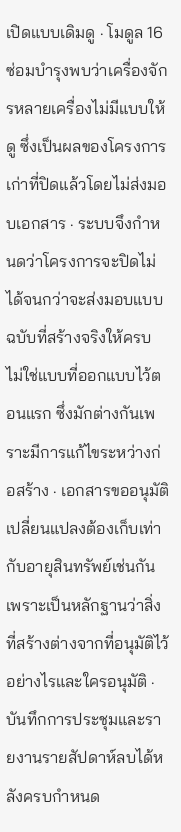เปิดแบบเดิมดู · โมดูล 16 ซ่อมบำรุงพบว่าเครื่องจักรหลายเครื่องไม่มีแบบให้ดู ซึ่งเป็นผลของโครงการเก่าที่ปิดแล้วโดยไม่ส่งมอบเอกสาร · ระบบจึงกำหนดว่าโครงการจะปิดไม่ได้จนกว่าจะส่งมอบแบบฉบับที่สร้างจริงให้ครบ ไม่ใช่แบบที่ออกแบบไว้ตอนแรก ซึ่งมักต่างกันเพราะมีการแก้ไขระหว่างก่อสร้าง · เอกสารขออนุมัติเปลี่ยนแปลงต้องเก็บเท่ากับอายุสินทรัพย์เช่นกัน เพราะเป็นหลักฐานว่าสิ่งที่สร้างต่างจากที่อนุมัติไว้อย่างไรและใครอนุมัติ · บันทึกการประชุมและรายงานรายสัปดาห์ลบได้หลังครบกำหนด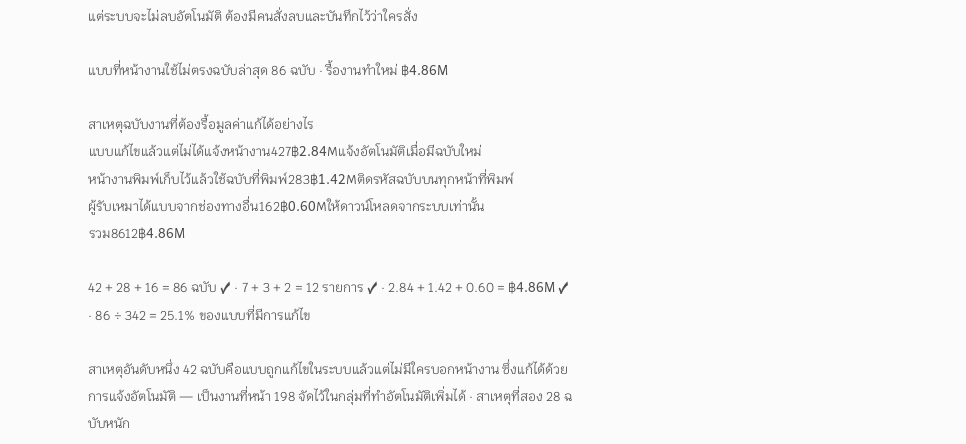แต่ระบบจะไม่ลบอัตโนมัติ ต้องมีคนสั่งลบและบันทึกไว้ว่าใครสั่ง

แบบที่หน้างานใช้ไม่ตรงฉบับล่าสุด 86 ฉบับ · รื้องานทำใหม่ ฿4.86M

สาเหตุฉบับงานที่ต้องรื้อมูลค่าแก้ได้อย่างไร
แบบแก้ไขแล้วแต่ไม่ได้แจ้งหน้างาน427฿2.84Mแจ้งอัตโนมัติเมื่อมีฉบับใหม่
หน้างานพิมพ์เก็บไว้แล้วใช้ฉบับที่พิมพ์283฿1.42Mติดรหัสฉบับบนทุกหน้าที่พิมพ์
ผู้รับเหมาได้แบบจากช่องทางอื่น162฿0.60Mให้ดาวน์โหลดจากระบบเท่านั้น
รวม8612฿4.86M

42 + 28 + 16 = 86 ฉบับ ✓ · 7 + 3 + 2 = 12 รายการ ✓ · 2.84 + 1.42 + 0.60 = ฿4.86M ✓ · 86 ÷ 342 = 25.1% ของแบบที่มีการแก้ไข

สาเหตุอันดับหนึ่ง 42 ฉบับคือแบบถูกแก้ไขในระบบแล้วแต่ไม่มีใครบอกหน้างาน ซึ่งแก้ได้ด้วยการแจ้งอัตโนมัติ — เป็นงานที่หน้า 198 จัดไว้ในกลุ่มที่ทำอัตโนมัติเพิ่มได้ · สาเหตุที่สอง 28 ฉบับหนัก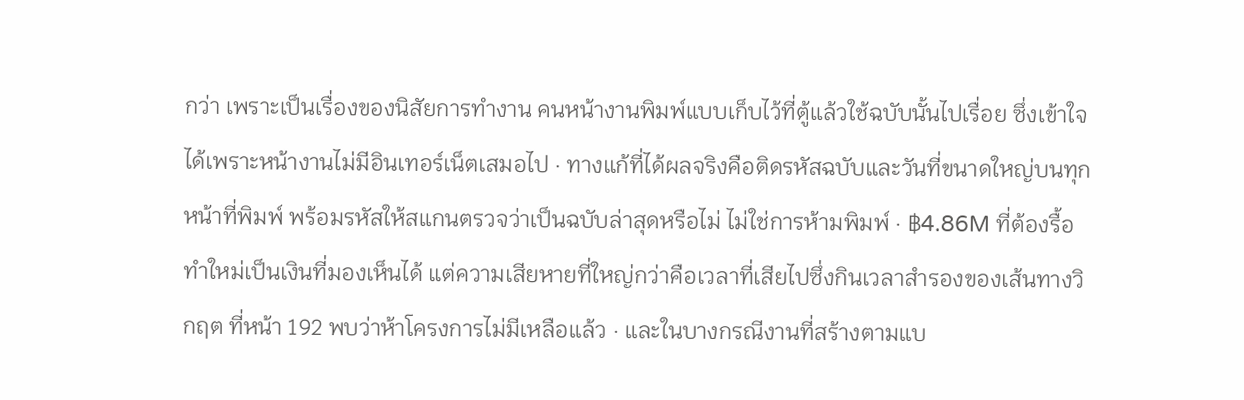กว่า เพราะเป็นเรื่องของนิสัยการทำงาน คนหน้างานพิมพ์แบบเก็บไว้ที่ตู้แล้วใช้ฉบับนั้นไปเรื่อย ซึ่งเข้าใจได้เพราะหน้างานไม่มีอินเทอร์เน็ตเสมอไป · ทางแก้ที่ได้ผลจริงคือติดรหัสฉบับและวันที่ขนาดใหญ่บนทุกหน้าที่พิมพ์ พร้อมรหัสให้สแกนตรวจว่าเป็นฉบับล่าสุดหรือไม่ ไม่ใช่การห้ามพิมพ์ · ฿4.86M ที่ต้องรื้อทำใหม่เป็นเงินที่มองเห็นได้ แต่ความเสียหายที่ใหญ่กว่าคือเวลาที่เสียไปซึ่งกินเวลาสำรองของเส้นทางวิกฤต ที่หน้า 192 พบว่าห้าโครงการไม่มีเหลือแล้ว · และในบางกรณีงานที่สร้างตามแบ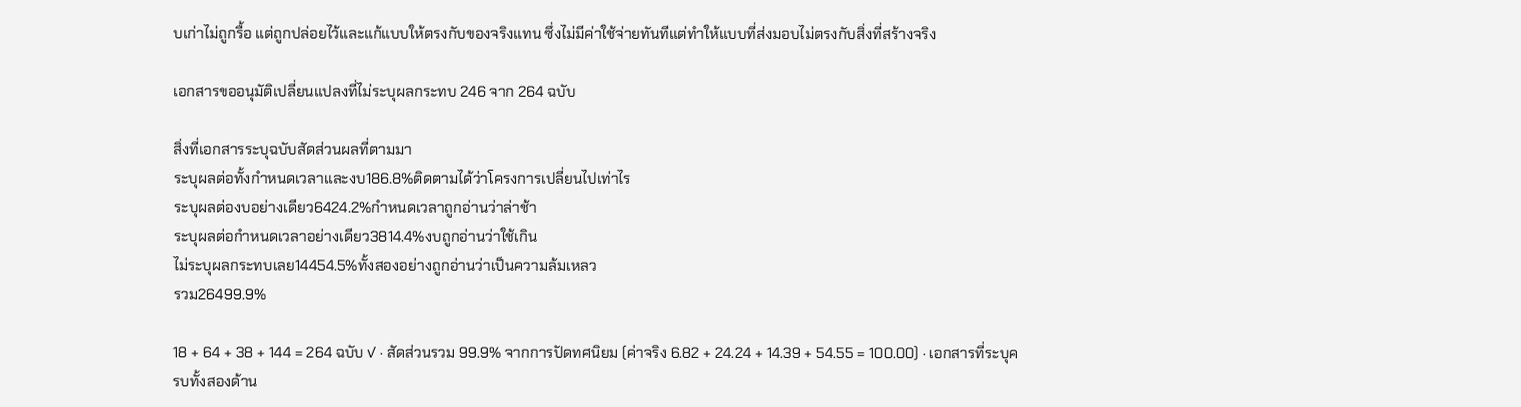บเก่าไม่ถูกรื้อ แต่ถูกปล่อยไว้และแก้แบบให้ตรงกับของจริงแทน ซึ่งไม่มีค่าใช้จ่ายทันทีแต่ทำให้แบบที่ส่งมอบไม่ตรงกับสิ่งที่สร้างจริง

เอกสารขออนุมัติเปลี่ยนแปลงที่ไม่ระบุผลกระทบ 246 จาก 264 ฉบับ

สิ่งที่เอกสารระบุฉบับสัดส่วนผลที่ตามมา
ระบุผลต่อทั้งกำหนดเวลาและงบ186.8%ติดตามได้ว่าโครงการเปลี่ยนไปเท่าไร
ระบุผลต่องบอย่างเดียว6424.2%กำหนดเวลาถูกอ่านว่าล่าช้า
ระบุผลต่อกำหนดเวลาอย่างเดียว3814.4%งบถูกอ่านว่าใช้เกิน
ไม่ระบุผลกระทบเลย14454.5%ทั้งสองอย่างถูกอ่านว่าเป็นความล้มเหลว
รวม26499.9%

18 + 64 + 38 + 144 = 264 ฉบับ ✓ · สัดส่วนรวม 99.9% จากการปัดทศนิยม (ค่าจริง 6.82 + 24.24 + 14.39 + 54.55 = 100.00) · เอกสารที่ระบุครบทั้งสองด้าน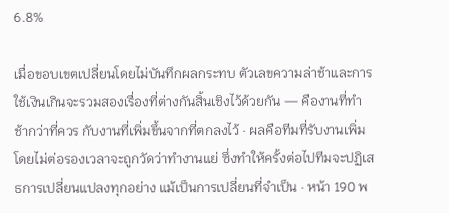6.8%

เมื่อขอบเขตเปลี่ยนโดยไม่บันทึกผลกระทบ ตัวเลขความล่าช้าและการใช้เงินเกินจะรวมสองเรื่องที่ต่างกันสิ้นเชิงไว้ด้วยกัน — คืองานที่ทำช้ากว่าที่ควร กับงานที่เพิ่มขึ้นจากที่ตกลงไว้ · ผลคือทีมที่รับงานเพิ่มโดยไม่ต่อรองเวลาจะถูกวัดว่าทำงานแย่ ซึ่งทำให้ครั้งต่อไปทีมจะปฏิเสธการเปลี่ยนแปลงทุกอย่าง แม้เป็นการเปลี่ยนที่จำเป็น · หน้า 190 พ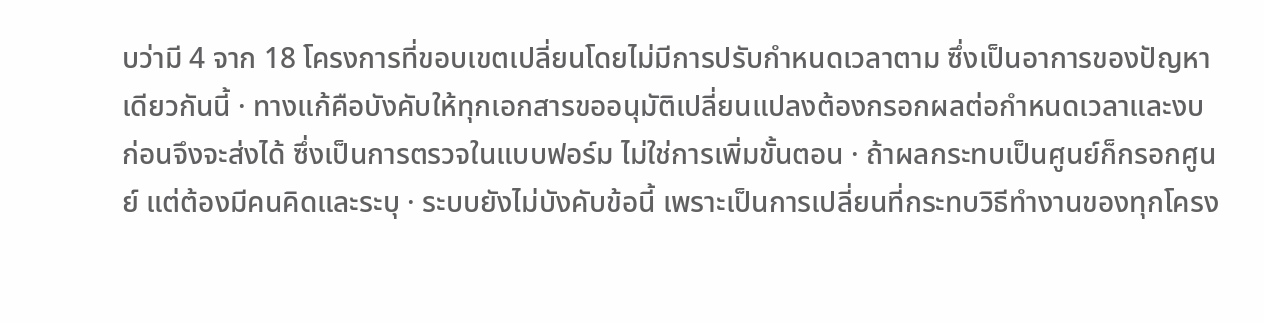บว่ามี 4 จาก 18 โครงการที่ขอบเขตเปลี่ยนโดยไม่มีการปรับกำหนดเวลาตาม ซึ่งเป็นอาการของปัญหาเดียวกันนี้ · ทางแก้คือบังคับให้ทุกเอกสารขออนุมัติเปลี่ยนแปลงต้องกรอกผลต่อกำหนดเวลาและงบก่อนจึงจะส่งได้ ซึ่งเป็นการตรวจในแบบฟอร์ม ไม่ใช่การเพิ่มขั้นตอน · ถ้าผลกระทบเป็นศูนย์ก็กรอกศูนย์ แต่ต้องมีคนคิดและระบุ · ระบบยังไม่บังคับข้อนี้ เพราะเป็นการเปลี่ยนที่กระทบวิธีทำงานของทุกโครง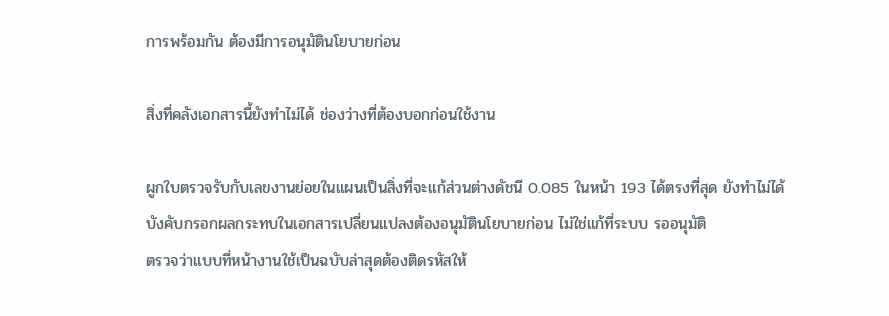การพร้อมกัน ต้องมีการอนุมัตินโยบายก่อน

สิ่งที่คลังเอกสารนี้ยังทำไม่ได้ ช่องว่างที่ต้องบอกก่อนใช้งาน

ผูกใบตรวจรับกับเลขงานย่อยในแผนเป็นสิ่งที่จะแก้ส่วนต่างดัชนี 0.085 ในหน้า 193 ได้ตรงที่สุด ยังทำไม่ได้
บังคับกรอกผลกระทบในเอกสารเปลี่ยนแปลงต้องอนุมัตินโยบายก่อน ไม่ใช่แก้ที่ระบบ รออนุมัติ
ตรวจว่าแบบที่หน้างานใช้เป็นฉบับล่าสุดต้องติดรหัสให้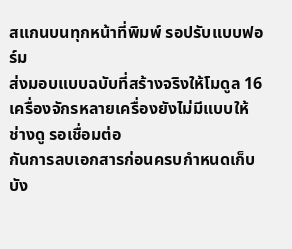สแกนบนทุกหน้าที่พิมพ์ รอปรับแบบฟอร์ม
ส่งมอบแบบฉบับที่สร้างจริงให้โมดูล 16เครื่องจักรหลายเครื่องยังไม่มีแบบให้ช่างดู รอเชื่อมต่อ
กันการลบเอกสารก่อนครบกำหนดเก็บบัง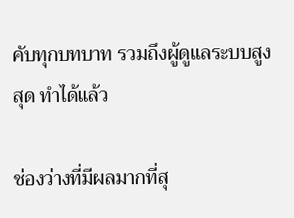คับทุกบทบาท รวมถึงผู้ดูแลระบบสูงสุด ทำได้แล้ว

ช่องว่างที่มีผลมากที่สุ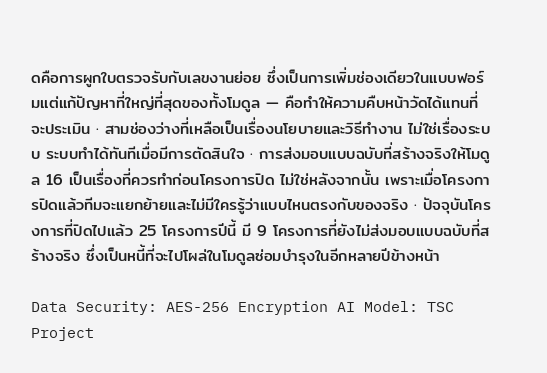ดคือการผูกใบตรวจรับกับเลขงานย่อย ซึ่งเป็นการเพิ่มช่องเดียวในแบบฟอร์มแต่แก้ปัญหาที่ใหญ่ที่สุดของทั้งโมดูล — คือทำให้ความคืบหน้าวัดได้แทนที่จะประเมิน · สามช่องว่างที่เหลือเป็นเรื่องนโยบายและวิธีทำงาน ไม่ใช่เรื่องระบบ ระบบทำได้ทันทีเมื่อมีการตัดสินใจ · การส่งมอบแบบฉบับที่สร้างจริงให้โมดูล 16 เป็นเรื่องที่ควรทำก่อนโครงการปิด ไม่ใช่หลังจากนั้น เพราะเมื่อโครงการปิดแล้วทีมจะแยกย้ายและไม่มีใครรู้ว่าแบบไหนตรงกับของจริง · ปัจจุบันโครงการที่ปิดไปแล้ว 25 โครงการปีนี้ มี 9 โครงการที่ยังไม่ส่งมอบแบบฉบับที่สร้างจริง ซึ่งเป็นหนี้ที่จะไปโผล่ในโมดูลซ่อมบำรุงในอีกหลายปีข้างหน้า

Data Security: AES-256 Encryption AI Model: TSC Project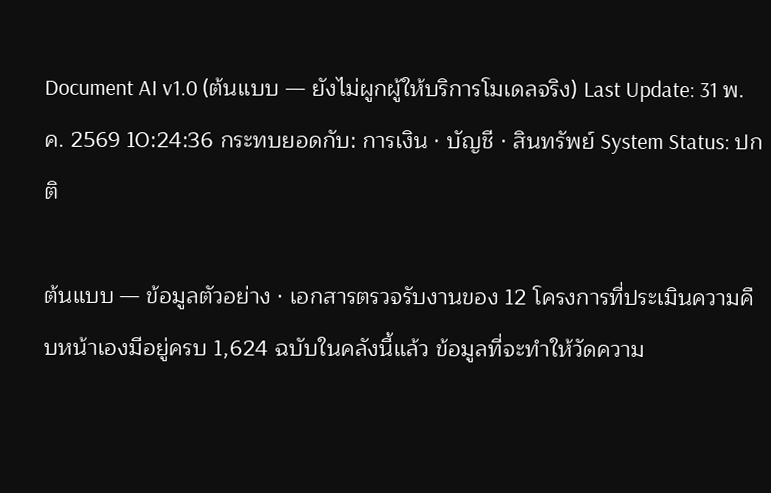Document AI v1.0 (ต้นแบบ — ยังไม่ผูกผู้ให้บริการโมเดลจริง) Last Update: 31 พ.ค. 2569 10:24:36 กระทบยอดกับ: การเงิน · บัญชี · สินทรัพย์ System Status: ปกติ

ต้นแบบ — ข้อมูลตัวอย่าง · เอกสารตรวจรับงานของ 12 โครงการที่ประเมินความคืบหน้าเองมีอยู่ครบ 1,624 ฉบับในคลังนี้แล้ว ข้อมูลที่จะทำให้วัดความ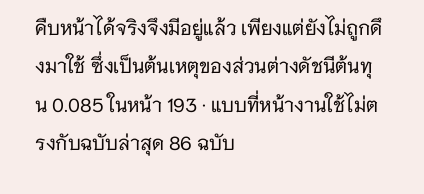คืบหน้าได้จริงจึงมีอยู่แล้ว เพียงแต่ยังไม่ถูกดึงมาใช้ ซึ่งเป็นต้นเหตุของส่วนต่างดัชนีต้นทุน 0.085 ในหน้า 193 · แบบที่หน้างานใช้ไม่ตรงกับฉบับล่าสุด 86 ฉบับ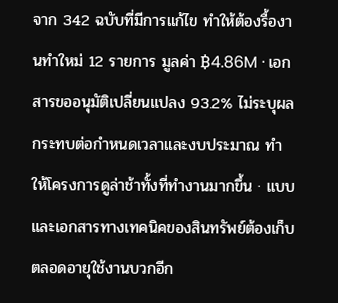จาก 342 ฉบับที่มีการแก้ไข ทำให้ต้องรื้องานทำใหม่ 12 รายการ มูลค่า ฿4.86M · เอกสารขออนุมัติเปลี่ยนแปลง 93.2% ไม่ระบุผลกระทบต่อกำหนดเวลาและงบประมาณ ทำให้โครงการดูล่าช้าทั้งที่ทำงานมากขึ้น · แบบและเอกสารทางเทคนิคของสินทรัพย์ต้องเก็บตลอดอายุใช้งานบวกอีก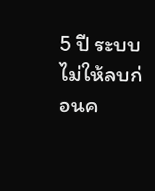5 ปี ระบบไม่ให้ลบก่อนค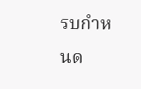รบกำหนด